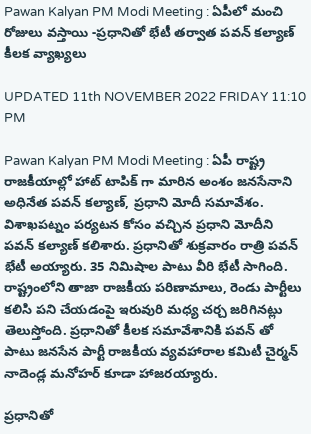Pawan Kalyan PM Modi Meeting : ఏపీలో మంచి రోజులు వస్తాయి -ప్రధానితో భేటీ తర్వాత పవన్ కల్యాణ్ కీలక వ్యాఖ్యలు

UPDATED 11th NOVEMBER 2022 FRIDAY 11:10 PM

Pawan Kalyan PM Modi Meeting : ఏపీ రాష్ట్ర రాజకీయాల్లో హాట్ టాపిక్ గా మారిన అంశం జనసేనాని అధినేత పవన్ కల్యాణ్, ప్రధాని మోదీ సమావేశం. విశాఖపట్నం పర్యటన కోసం వచ్చిన ప్రధాని మోదీని పవన్ కల్యాణ్ కలిశారు. ప్రధానితో శుక్రవారం రాత్రి పవన్ భేటీ అయ్యారు. 35 నిమిషాల పాటు వీరి భేటీ సాగింది. రాష్ట్రంలోని తాజా రాజకీయ పరిణామాలు, రెండు పార్టీలు కలిసి పని చేయడంపై ఇరువురి మధ్య చర్చ జరిగినట్లు తెలుస్తోంది. ప్రధానితో కీలక సమావేశానికి పవన్ తో పాటు జనసేన పార్టీ రాజకీయ వ్యవహారాల కమిటీ చైర్మన్ నాదెండ్ల మనోహర్ కూడా హాజరయ్యారు.

ప్రధానితో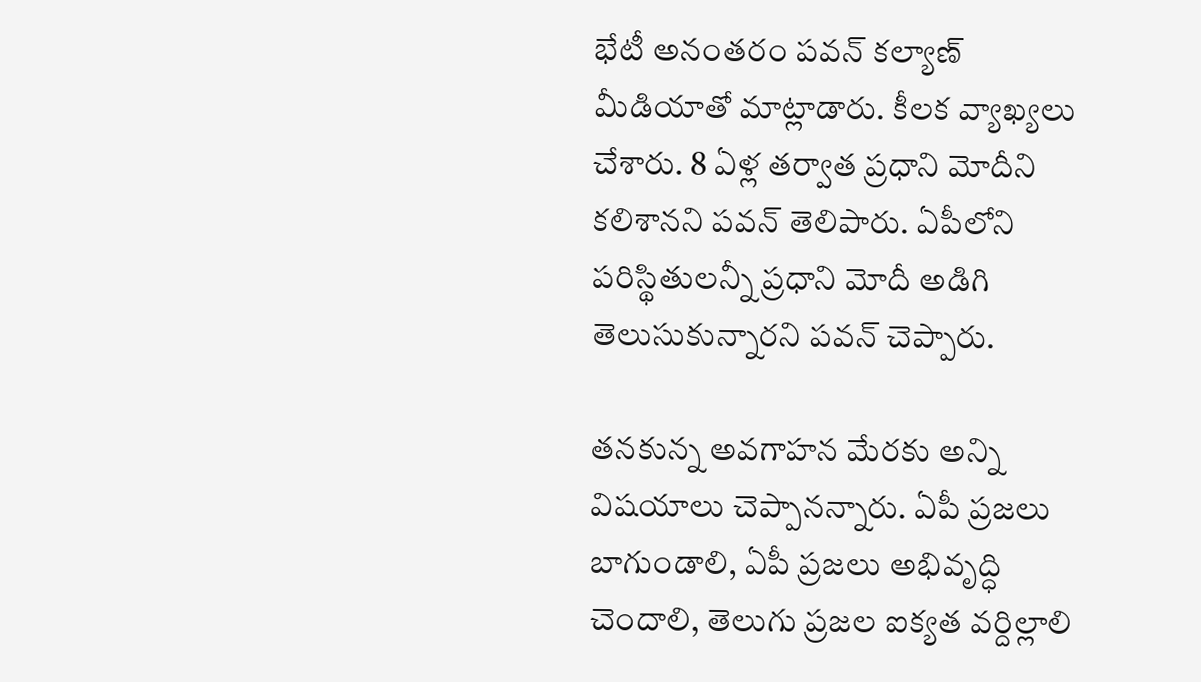భేటీ అనంతరం పవన్ కల్యాణ్ మీడియాతో మాట్లాడారు. కీలక వ్యాఖ్యలు చేశారు. 8 ఏళ్ల తర్వాత ప్రధాని మోదీని కలిశానని పవన్ తెలిపారు. ఏపీలోని పరిస్థితులన్నీ ప్రధాని మోదీ అడిగి తెలుసుకున్నారని పవన్ చెప్పారు.

తనకున్న అవగాహన మేరకు అన్ని విషయాలు చెప్పానన్నారు. ఏపీ ప్రజలు బాగుండాలి, ఏపీ ప్రజలు అభివృద్ధి చెందాలి, తెలుగు ప్రజల ఐక్యత వర్దిల్లాలి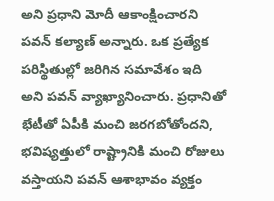అని ప్రధాని మోదీ ఆకాంక్షించారని పవన్ కల్యాణ్ అన్నారు. ఒక ప్రత్యేక పరిస్థితుల్లో జరిగిన సమావేశం ఇది అని పవన్ వ్యాఖ్యానించారు. ప్రధానితో భేటీతో ఏపీకి మంచి జరగబోతోందని, భవిష్యత్తులో రాష్ట్రానికి మంచి రోజులు వస్తాయని పవన్ ఆశాభావం వ్యక్తం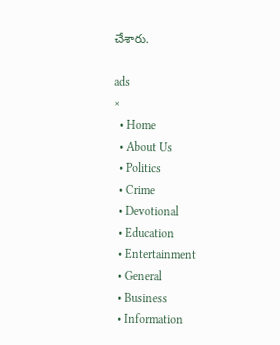చేశారు.

ads
×
  • Home
  • About Us
  • Politics
  • Crime
  • Devotional
  • Education
  • Entertainment
  • General
  • Business
  • Information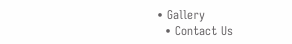• Gallery
  • Contact Us